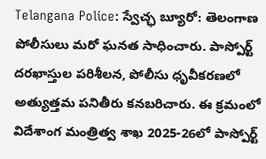Telangana Police: స్వేచ్ఛ బ్యూరో: తెలంగాణ పోలీసులు మరో ఘనత సాధించారు. పాస్పోర్ట్ దరఖాస్తుల పరిశీలన, పోలీసు ధృవీకరణలో అత్యుత్తమ పనితీరు కనబరిచారు. ఈ క్రమంలో విదేశాంగ మంత్రిత్వ శాఖ 2025-26లో పాస్పోర్ట్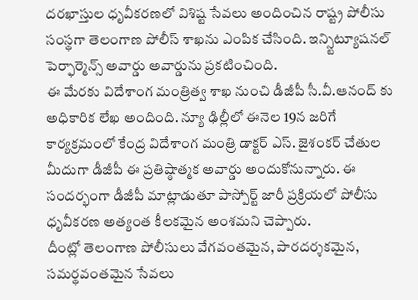దరఖాస్తుల ధృవీకరణలో విశిష్ట సేవలు అందించిన రాష్ట్ర పోలీసు సంస్థగా తెలంగాణ పోలీస్ శాఖను ఎంపిక చేసింది. ఇన్స్టిట్యూషనల్ పెర్ఫార్మెన్స్ అవార్డు అవార్డును ప్రకటించింది.
ఈ మేరకు విదేశాంగ మంత్రిత్వ శాఖ నుంచి డీజీపీ సీ.వీ.ఆనంద్ కు అధికారిక లేఖ అందింది. న్యూ ఢిల్లీలో ఈనెల 19న జరిగే కార్యక్రమంలో కేంద్ర విదేశాంగ మంత్రి డాక్టర్ ఎస్. జైశంకర్ చేతుల మీదుగా డీజీపీ ఈ ప్రతిష్ఠాత్మక అవార్డు అందుకోనున్నారు. ఈ సందర్భంగా డీజీపీ మాట్లాడుతూ పాస్పోర్ట్ జారీ ప్రక్రియలో పోలీసు ధృవీకరణ అత్యంత కీలకమైన అంశమని చెప్పారు.
దీంట్లో తెలంగాణ పోలీసులు వేగవంతమైన, పారదర్శకమైన, సమర్థవంతమైన సేవలు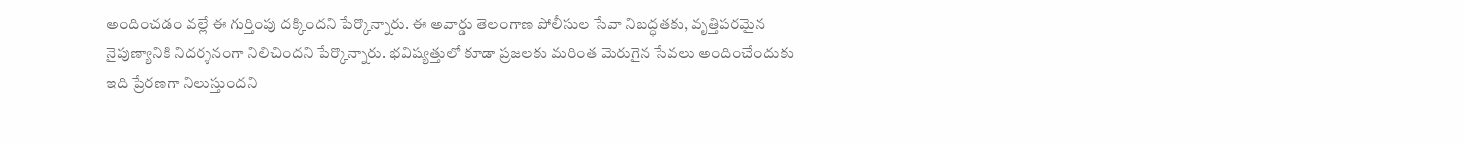అందించడం వల్లే ఈ గుర్తింపు దక్కిందని పేర్కొన్నారు. ఈ అవార్డు తెలంగాణ పోలీసుల సేవా నిబద్ధతకు, వృత్తిపరమైన నైపుణ్యానికి నిదర్శనంగా నిలిచిందని పేర్కొన్నారు. భవిష్యత్తులో కూడా ప్రజలకు మరింత మెరుగైన సేవలు అందించేందుకు ఇది ప్రేరణగా నిలుస్తుందని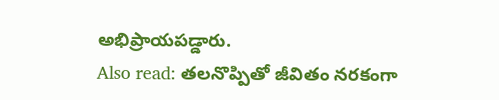అభిప్రాయపడ్డారు.
Also read: తలనొప్పితో జీవితం నరకంగా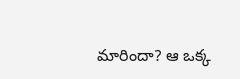మారిందా? ఆ ఒక్క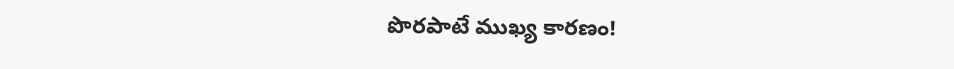పొరపాటే ముఖ్య కారణం!